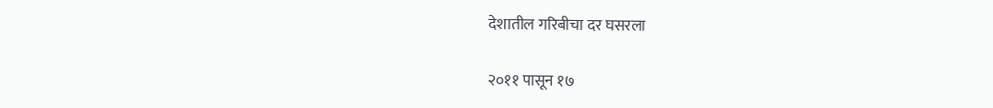देशातील गरिबीचा दर घसरला

२०११ पासून १७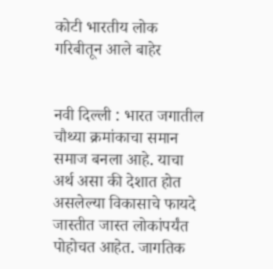कोटी भारतीय लोक गरिबीतून आले बाहेर


नवी दिल्ली : भारत जगातील चौथ्या क्रमांकाचा समान समाज बनला आहे. याचा अर्थ असा की देशात होत असलेल्या विकासाचे फायदे जास्तीत जास्त लोकांपर्यंत पोहोचत आहेत. जागतिक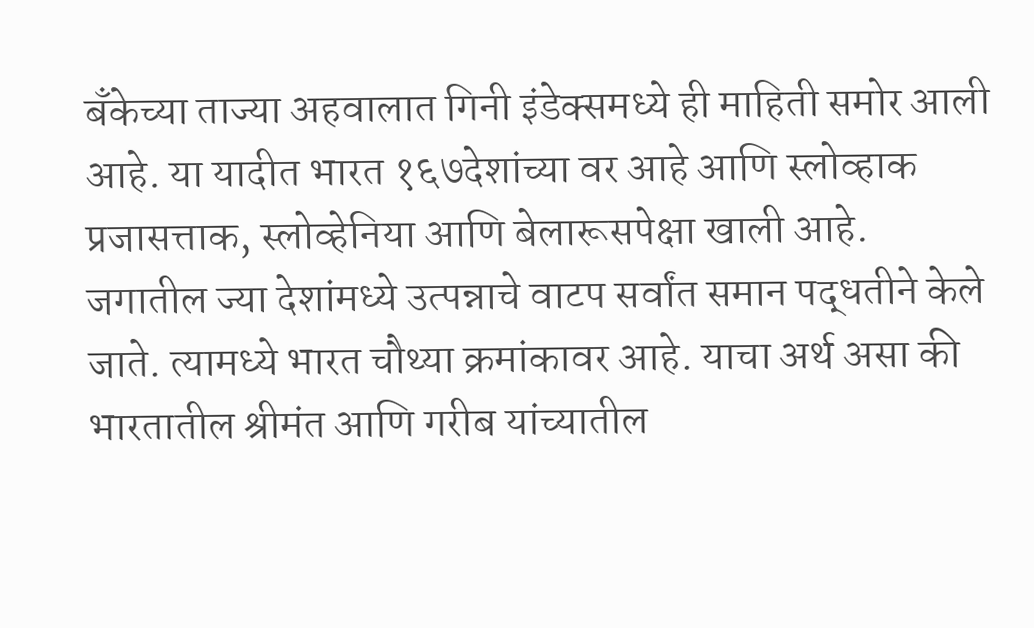बँकेच्या ताज्या अहवालात गिनी इंडेक्समध्ये ही माहिती समोर आली आहे. या यादीत भारत १६७देशांच्या वर आहे आणि स्लोव्हाक प्रजासत्ताक, स्लोव्हेनिया आणि बेलारूसपेक्षा खाली आहे. जगातील ज्या देशांमध्ये उत्पन्नाचे वाटप सर्वांत समान पद्धतीने केले जाते. त्यामध्ये भारत चौथ्या क्रमांकावर आहे. याचा अर्थ असा की भारतातील श्रीमंत आणि गरीब यांच्यातील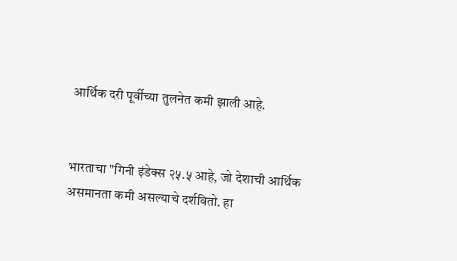आर्थिक दरी पूर्वीच्या तुलनेत कमी झाली आहे.


भारताचा "गिनी इंडेक्स २५.५ आहे, जो देशाची आर्थिक असमानता कमी असल्याचे दर्शवितो. हा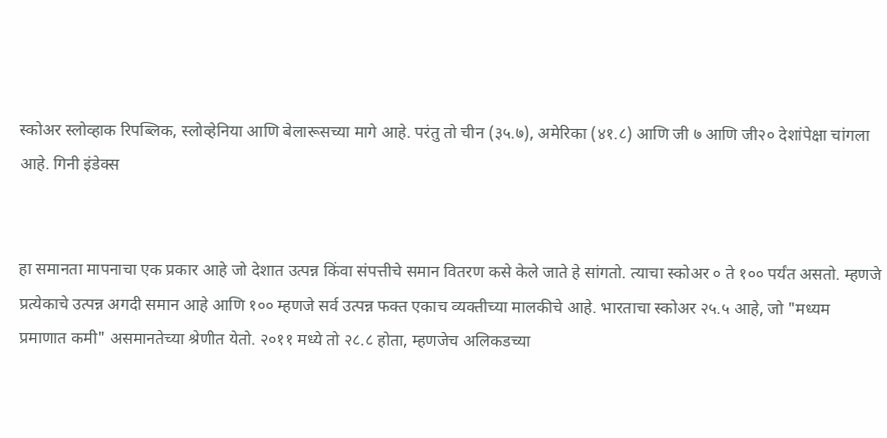स्कोअर स्लोव्हाक रिपब्लिक, स्लोव्हेनिया आणि बेलारूसच्या मागे आहे. परंतु तो चीन (३५.७), अमेरिका (४१.८) आणि जी ७ आणि जी२० देशांपेक्षा चांगला आहे. गिनी इंडेक्स


हा समानता मापनाचा एक प्रकार आहे जो देशात उत्पन्न किंवा संपत्तीचे समान वितरण कसे केले जाते हे सांगतो. त्याचा स्कोअर ० ते १०० पर्यंत असतो. म्हणजे प्रत्येकाचे उत्पन्न अगदी समान आहे आणि १०० म्हणजे सर्व उत्पन्न फक्त एकाच व्यक्तीच्या मालकीचे आहे. भारताचा स्कोअर २५.५ आहे, जो "मध्यम प्रमाणात कमी" असमानतेच्या श्रेणीत येतो. २०११ मध्ये तो २८.८ होता, म्हणजेच अलिकडच्या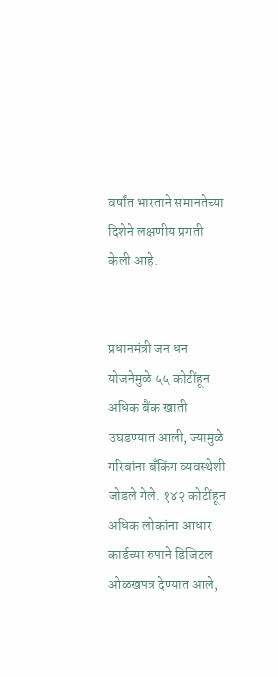वर्षांत भारताने समानतेच्या दिशेने लक्षणीय प्रगती केली आहे.


प्रधानमंत्री जन धन योजनेमुळे ५५ कोटींहून अधिक बैंक खाती उघडण्यात आली, ज्यामुळे गरिबांना बँकिंग व्यवस्थेशी जोडले गेले. १४२ कोटींहून अधिक लोकांना आधार कार्डच्या रुपाने डिजिटल ओळखपत्र देण्यात आले,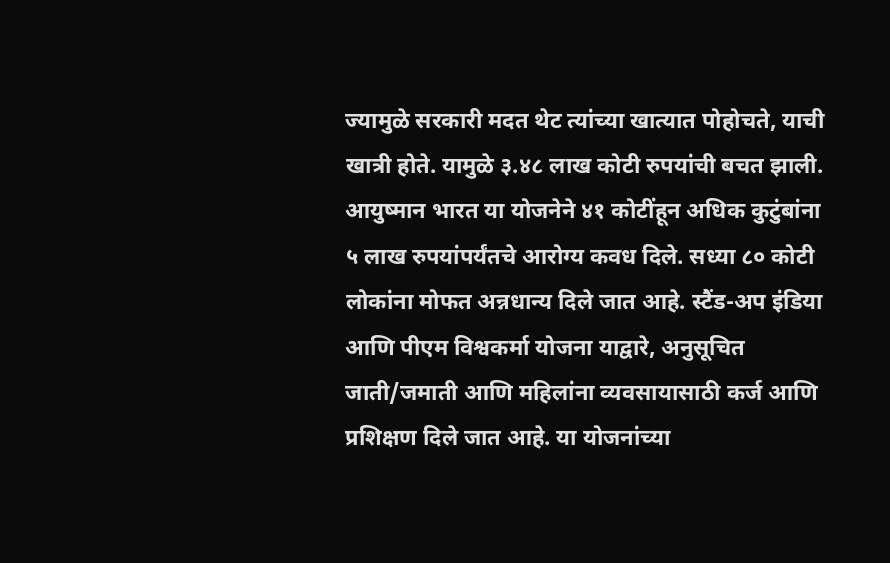ज्यामुळे सरकारी मदत थेट त्यांच्या खात्यात पोहोचते, याची खात्री होते. यामुळे ३.४८ लाख कोटी रुपयांची बचत झाली. आयुष्मान भारत या योजनेने ४१ कोटींहून अधिक कुटुंबांना ५ लाख रुपयांपर्यंतचे आरोग्य कवध दिले. सध्या ८० कोटी लोकांना मोफत अन्नधान्य दिले जात आहे. स्टैंड-अप इंडिया आणि पीएम विश्वकर्मा योजना याद्वारे, अनुसूचित जाती/जमाती आणि महिलांना व्यवसायासाठी कर्ज आणि प्रशिक्षण दिले जात आहे. या योजनांच्या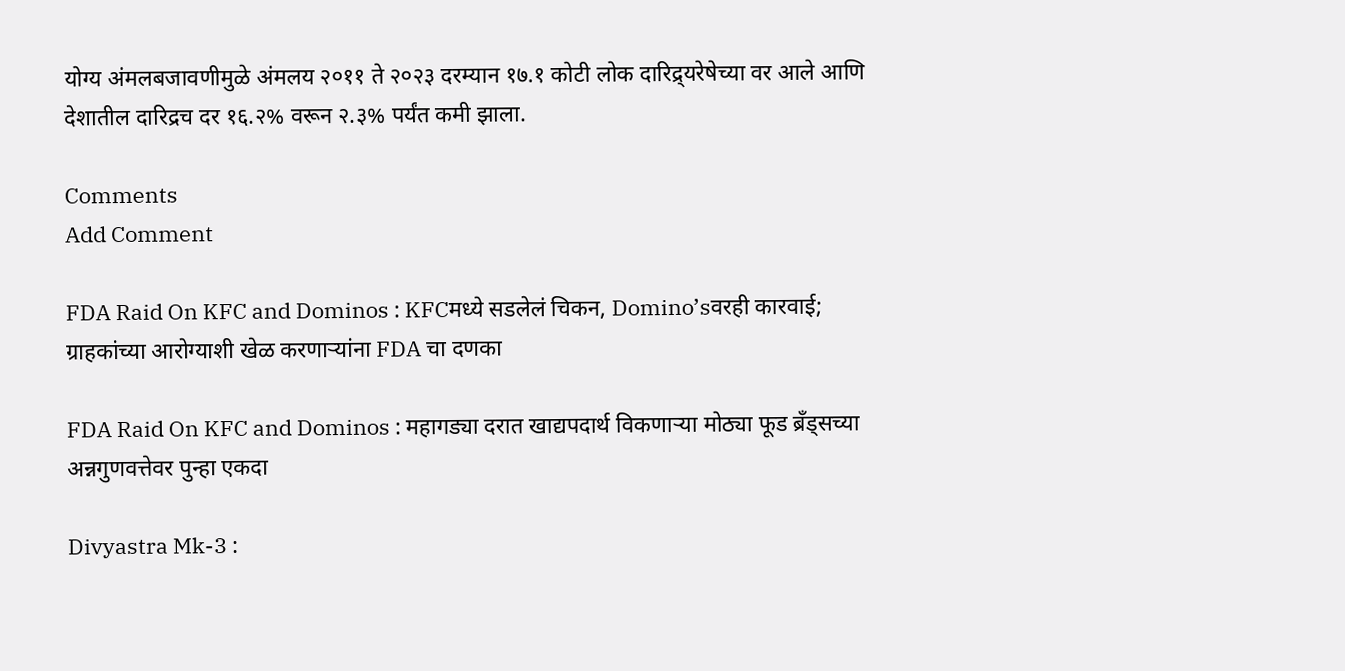योग्य अंमलबजावणीमुळे अंमलय २०११ ते २०२३ दरम्यान १७.१ कोटी लोक दारिद्र्यरेषेच्या वर आले आणि देशातील दारिद्रच दर १६.२% वरून २.३% पर्यंत कमी झाला.

Comments
Add Comment

FDA Raid On KFC and Dominos : KFCमध्ये सडलेलं चिकन, Domino’sवरही कारवाई; ग्राहकांच्या आरोग्याशी खेळ करणाऱ्यांना FDA चा दणका

FDA Raid On KFC and Dominos : महागड्या दरात खाद्यपदार्थ विकणाऱ्या मोठ्या फूड ब्रँड्सच्या अन्नगुणवत्तेवर पुन्हा एकदा

Divyastra Mk-3 :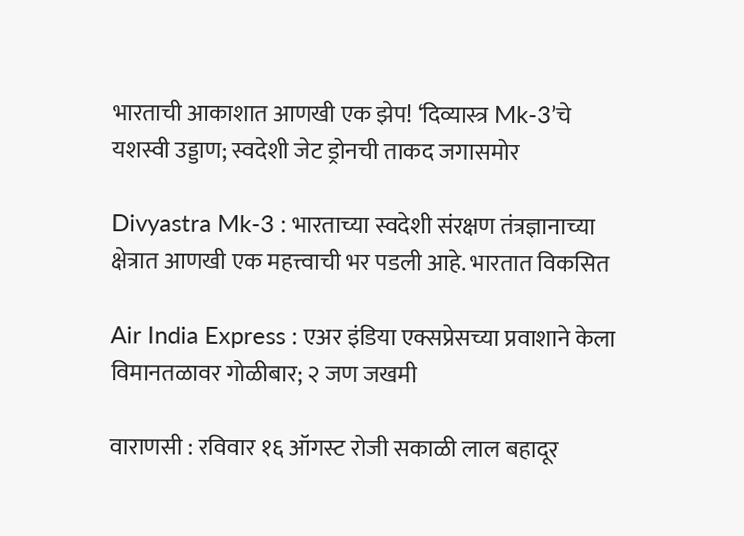भारताची आकाशात आणखी एक झेप! ‘दिव्यास्त्र Mk-3’चे यशस्वी उड्डाण; स्वदेशी जेट ड्रोनची ताकद जगासमोर

Divyastra Mk-3 : भारताच्या स्वदेशी संरक्षण तंत्रज्ञानाच्या क्षेत्रात आणखी एक महत्त्वाची भर पडली आहे. भारतात विकसित

Air India Express : एअर इंडिया एक्सप्रेसच्या प्रवाशाने केला विमानतळावर गोळीबार; २ जण जखमी

वाराणसी : रविवार १६ ऑगस्ट रोजी सकाळी लाल बहादूर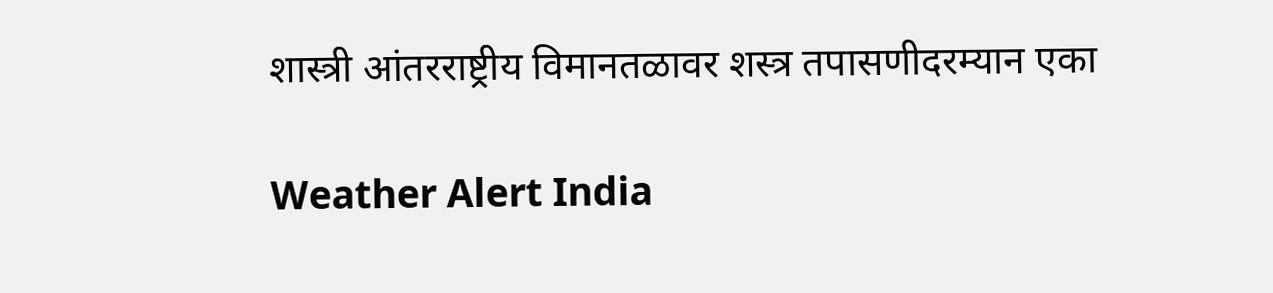शास्त्री आंतरराष्ट्रीय विमानतळावर शस्त्र तपासणीदरम्यान एका

Weather Alert India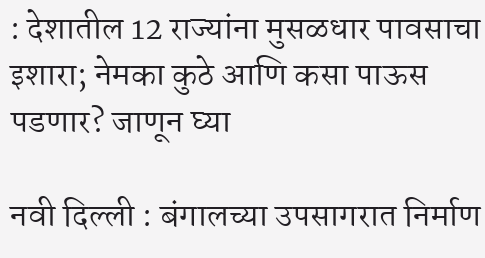: देशातील 12 राज्यांना मुसळधार पावसाचा इशारा; नेमका कुठे आणि कसा पाऊस पडणार? जाणून घ्या

नवी दिल्ली : बंगालच्या उपसागरात निर्माण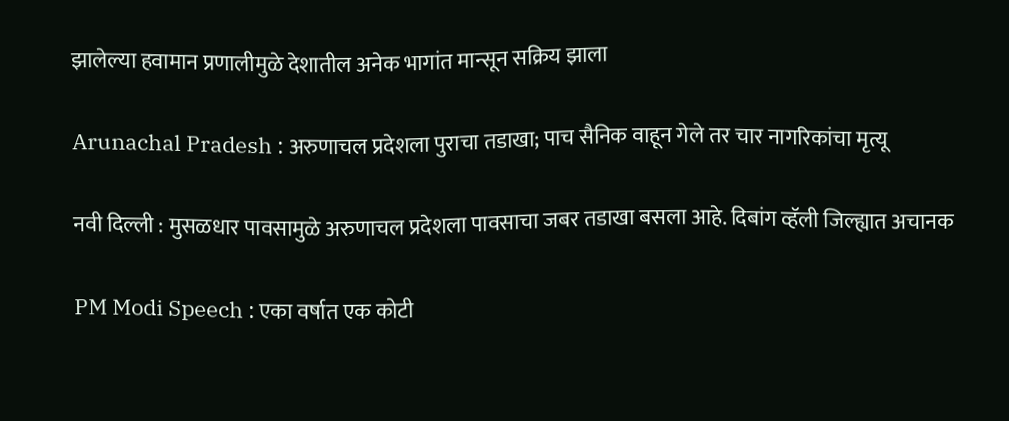झालेल्या हवामान प्रणालीमुळे देशातील अनेक भागांत मान्सून सक्रिय झाला

Arunachal Pradesh : अरुणाचल प्रदेशला पुराचा तडाखा; पाच सैनिक वाहून गेले तर चार नागरिकांचा मृत्यू

नवी दिल्ली : मुसळधार पावसामुळे अरुणाचल प्रदेशला पावसाचा जबर तडाखा बसला आहे. दिबांग व्हॅली जिल्ह्यात अचानक

PM Modi Speech : एका वर्षात एक कोटी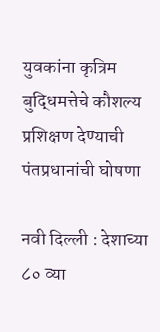युवकांना कृत्रिम बुद्धिमत्तेचे कौशल्य प्रशिक्षण देण्याची पंतप्रधानांची घोषणा

नवी दिल्ली : देशाच्या ८० व्या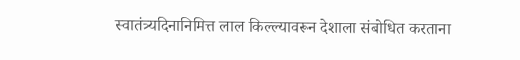स्वातंत्र्यदिनानिमित्त लाल किल्ल्यावरून देशाला संबोधित करताना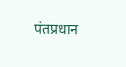पंतप्रधान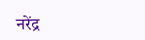नरेंद्र